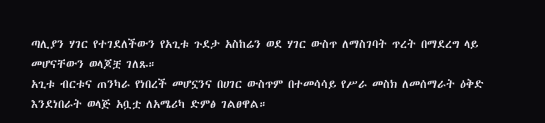ጣሊያን ሃገር የተገደለችውን የአጊቱ ጉደታ አስከሬን ወደ ሃገር ውስጥ ለማስገባት ጥረት በማደረግ ላይ መሆናቸውን ወላጆቿ ገለጹ።
አጊቱ ብርቱና ጠንካራ የነበረች መሆኗንና በሀገር ውስጥም በተመሳሳይ የሥራ መስክ ለመሰማራት ዕቅድ እንደነበራት ወላጅ አቧቷ ለአሜሪካ ድምፅ ገልፀዋል።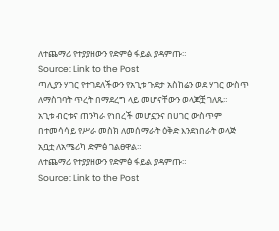ለተጨማሪ የተያያዘውን የድምፅ ፋይል ያዳምጡ።
Source: Link to the Post
ጣሊያን ሃገር የተገደለችውን የአጊቱ ጉደታ አስከሬን ወደ ሃገር ውስጥ ለማስገባት ጥረት በማደረግ ላይ መሆናቸውን ወላጆቿ ገለጹ።
አጊቱ ብርቱና ጠንካራ የነበረች መሆኗንና በሀገር ውስጥም በተመሳሳይ የሥራ መስክ ለመሰማራት ዕቅድ እንደነበራት ወላጅ አቧቷ ለአሜሪካ ድምፅ ገልፀዋል።
ለተጨማሪ የተያያዘውን የድምፅ ፋይል ያዳምጡ።
Source: Link to the Post